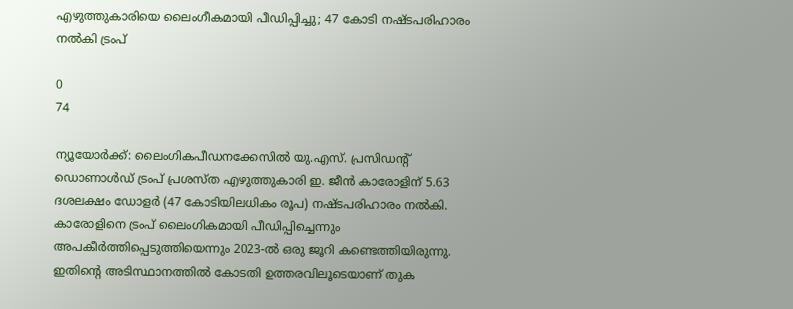എഴുത്തുകാരിയെ ലൈംഗീകമായി പീഡിപ്പിച്ചു; 47 കോടി നഷ്ടപരിഹാരം നൽകി ട്രംപ്

0
74

ന്യൂയോർക്ക്: ലൈംഗികപീഡനക്കേസിൽ യു.എസ്. പ്രസിഡന്റ് ഡൊണാൾഡ് ട്രംപ് പ്രശസ്ത എഴുത്തുകാരി ഇ. ജീൻ കാരോളിന് 5.63 ദശലക്ഷം ഡോളർ (47 കോടിയിലധികം രൂപ) നഷ്ടപരിഹാരം നൽകി. കാരോളിനെ ട്രംപ് ലൈംഗികമായി പീഡിപ്പിച്ചെന്നും അപകീർത്തിപ്പെടുത്തിയെന്നും 2023-ൽ ഒരു ജൂറി കണ്ടെത്തിയിരുന്നു. ഇതിന്റെ അടിസ്ഥാനത്തിൽ കോടതി ഉത്തരവിലൂടെയാണ് തുക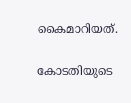കൈമാറിയത്.

കോടതിയുടെ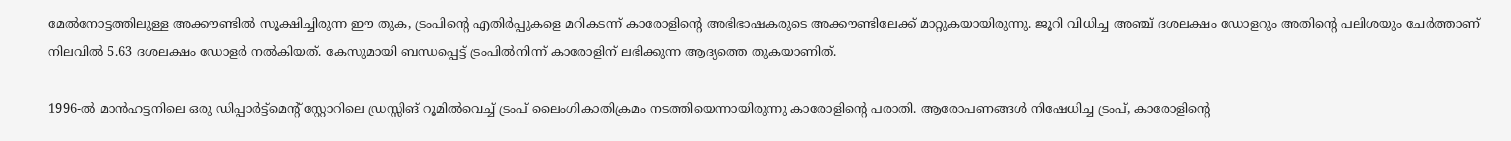മേൽനോട്ടത്തിലുള്ള അക്കൗണ്ടിൽ സൂക്ഷിച്ചിരുന്ന ഈ തുക, ട്രംപിന്റെ എതിർപ്പുകളെ മറികടന്ന് കാരോളിന്റെ അഭിഭാഷകരുടെ അക്കൗണ്ടിലേക്ക് മാറ്റുകയായിരുന്നു. ജൂറി വിധിച്ച അഞ്ച് ദശലക്ഷം ഡോളറും അതിന്റെ പലിശയും ചേർത്താണ് നിലവിൽ 5.63 ദശലക്ഷം ഡോളർ നൽകിയത്. കേസുമായി ബന്ധപ്പെട്ട് ട്രംപിൽനിന്ന് കാരോളിന് ലഭിക്കുന്ന ആദ്യത്തെ തുകയാണിത്.

1996-ൽ മാൻഹട്ടനിലെ ഒരു ഡിപ്പാർട്ട്മെന്റ് സ്റ്റോറിലെ ഡ്രസ്സിങ് റൂമിൽവെച്ച് ട്രംപ് ലൈംഗികാതിക്രമം നടത്തിയെന്നായിരുന്നു കാരോളിന്റെ പരാതി. ആരോപണങ്ങൾ നിഷേധിച്ച ട്രംപ്, കാരോളിന്റെ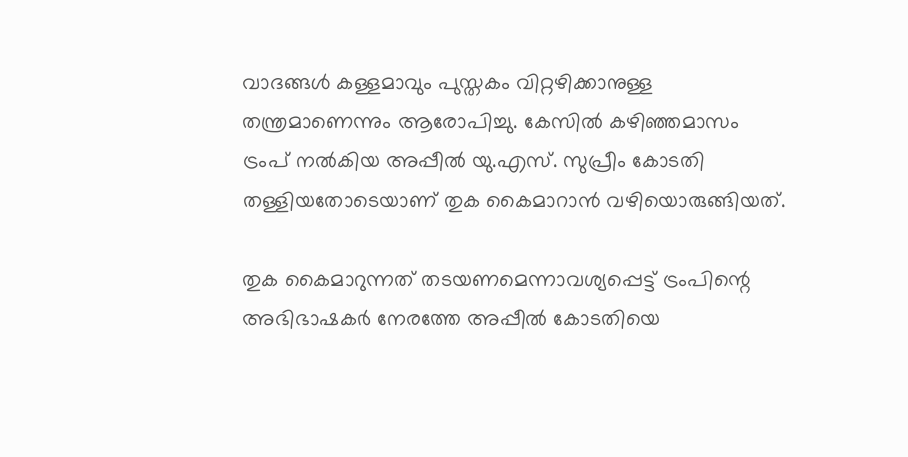വാദങ്ങൾ കള്ളമാവും പുസ്തകം വിറ്റഴിക്കാനുള്ള തന്ത്രമാണെന്നും ആരോപിച്ചു. കേസിൽ കഴിഞ്ഞമാസം ട്രംപ് നൽകിയ അപ്പീൽ യു.എസ്. സുപ്രീം കോടതി തള്ളിയതോടെയാണ് തുക കൈമാറാൻ വഴിയൊരുങ്ങിയത്.

തുക കൈമാറുന്നത് തടയണമെന്നാവശ്യപ്പെട്ട് ട്രംപിന്റെ അഭിഭാഷകർ നേരത്തേ അപ്പീൽ കോടതിയെ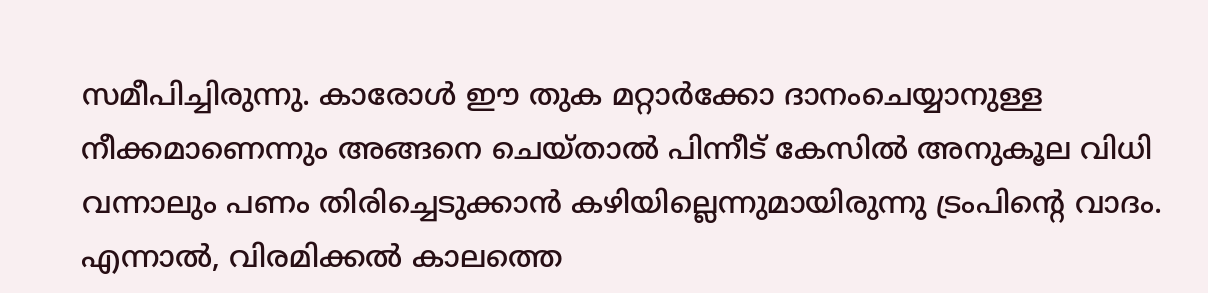സമീപിച്ചിരുന്നു. കാരോൾ ഈ തുക മറ്റാർക്കോ ദാനംചെയ്യാനുള്ള നീക്കമാണെന്നും അങ്ങനെ ചെയ്താൽ പിന്നീട് കേസിൽ അനുകൂല വിധി വന്നാലും പണം തിരിച്ചെടുക്കാൻ കഴിയില്ലെന്നുമായിരുന്നു ട്രംപിന്റെ വാദം. എന്നാൽ, വിരമിക്കൽ കാലത്തെ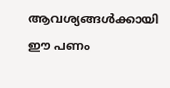ആവശ്യങ്ങൾക്കായി ഈ പണം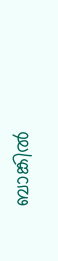ബാങ്കിൽ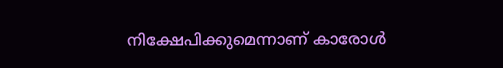നിക്ഷേപിക്കുമെന്നാണ് കാരോൾ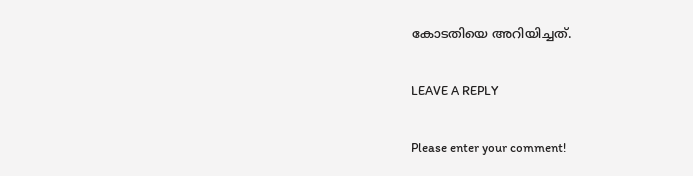കോടതിയെ അറിയിച്ചത്.

LEAVE A REPLY

Please enter your comment!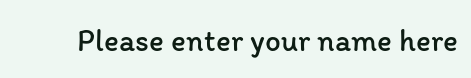Please enter your name here